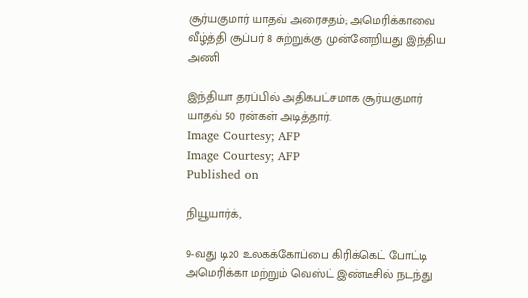சூர்யகுமார் யாதவ் அரைசதம்; அமெரிக்காவை வீழ்த்தி சூப்பர் 8 சுற்றுக்கு முன்னேறியது இந்திய அணி

இந்தியா தரப்பில் அதிகபட்சமாக சூர்யகுமார் யாதவ் 50 ரன்கள் அடித்தார்.
Image Courtesy; AFP
Image Courtesy; AFP
Published on

நியூயார்க்,

9-வது டி20 உலகக்கோப்பை கிரிக்கெட் போட்டி அமெரிக்கா மற்றும் வெஸ்ட் இண்டீசில் நடந்து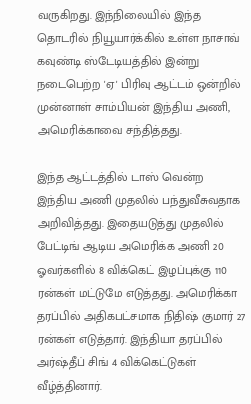வருகிறது. இந்நிலையில் இந்த தொடரில் நியூயார்க்கில் உள்ள நாசாவ் கவுண்டி ஸ்டேடியத்தில் இன்று நடைபெற்ற 'ஏ' பிரிவு ஆட்டம் ஒன்றில் முன்னாள் சாம்பியன் இந்திய அணி, அமெரிக்காவை சந்தித்தது.

இந்த ஆட்டத்தில் டாஸ் வென்ற இந்திய அணி முதலில் பந்துவீசுவதாக அறிவித்தது. இதையடுத்து முதலில் பேட்டிங் ஆடிய அமெரிக்க அணி 20 ஓவர்களில் 8 விக்கெட் இழப்புக்கு 110 ரன்கள் மட்டுமே எடுத்தது. அமெரிக்கா தரப்பில் அதிகபட்சமாக நிதிஷ் குமார் 27 ரன்கள் எடுத்தார். இந்தியா தரப்பில் அர்ஷ்தீப் சிங் 4 விக்கெட்டுகள் வீழ்த்தினார்.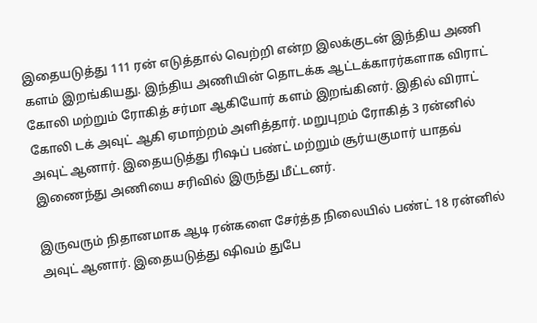இதையடுத்து 111 ரன் எடுத்தால் வெற்றி என்ற இலக்குடன் இந்திய அணி களம் இறங்கியது. இந்திய அணியின் தொடக்க ஆட்டக்காரர்களாக விராட் கோலி மற்றும் ரோகித் சர்மா ஆகியோர் களம் இறங்கினர். இதில் விராட் கோலி டக் அவுட் ஆகி ஏமாற்றம் அளித்தார். மறுபுறம் ரோகித் 3 ரன்னில் அவுட் ஆனார். இதையடுத்து ரிஷப் பண்ட் மற்றும் சூர்யகுமார் யாதவ் இணைந்து அணியை சரிவில் இருந்து மீட்டனர்.

இருவரும் நிதானமாக ஆடி ரன்களை சேர்த்த நிலையில் பண்ட் 18 ரன்னில் அவுட் ஆனார். இதையடுத்து ஷிவம் துபே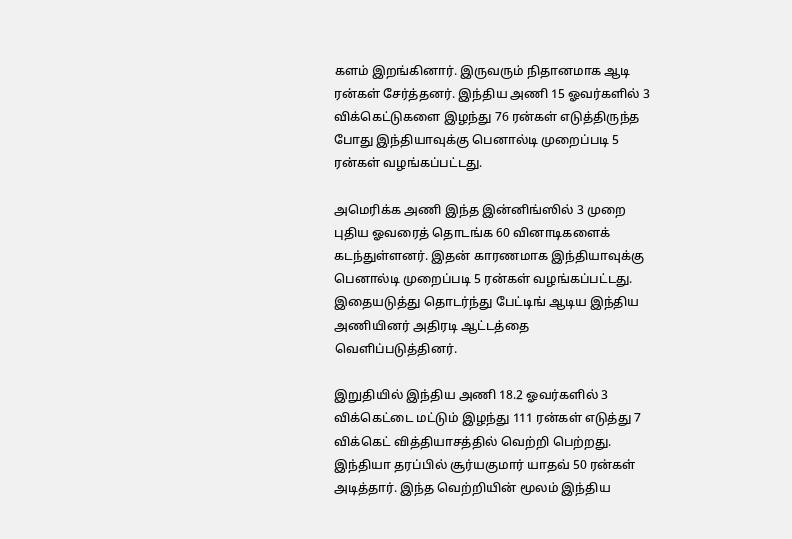களம் இறங்கினார். இருவரும் நிதானமாக ஆடி ரன்கள் சேர்த்தனர். இந்திய அணி 15 ஓவர்களில் 3 விக்கெட்டுகளை இழந்து 76 ரன்கள் எடுத்திருந்த போது இந்தியாவுக்கு பெனால்டி முறைப்படி 5 ரன்கள் வழங்கப்பட்டது.

அமெரிக்க அணி இந்த இன்னிங்ஸில் 3 முறை புதிய ஓவரைத் தொடங்க 60 வினாடிகளைக் கடந்துள்ளனர். இதன் காரணமாக இந்தியாவுக்கு பெனால்டி முறைப்படி 5 ரன்கள் வழங்கப்பட்டது. இதையடுத்து தொடர்ந்து பேட்டிங் ஆடிய இந்திய அணியினர் அதிரடி ஆட்டத்தை வெளிப்படுத்தினர்.

இறுதியில் இந்திய அணி 18.2 ஓவர்களில் 3 விக்கெட்டை மட்டும் இழந்து 111 ரன்கள் எடுத்து 7 விக்கெட் வித்தியாசத்தில் வெற்றி பெற்றது. இந்தியா தரப்பில் சூர்யகுமார் யாதவ் 50 ரன்கள் அடித்தார். இந்த வெற்றியின் மூலம் இந்திய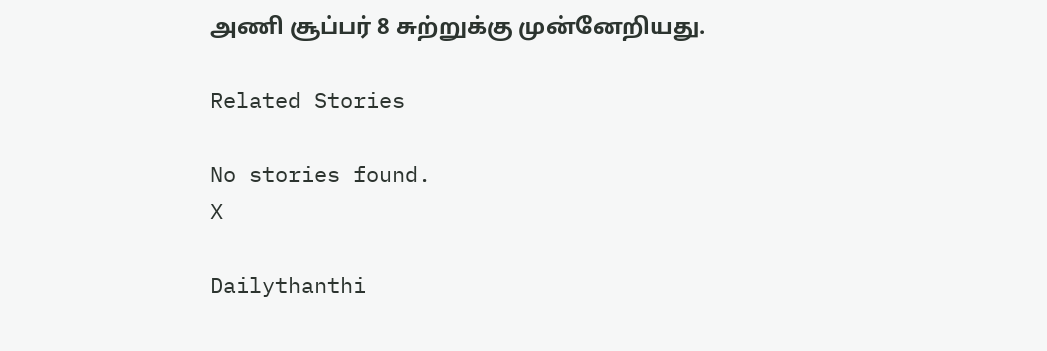அணி சூப்பர் 8 சுற்றுக்கு முன்னேறியது.

Related Stories

No stories found.
X

Dailythanthi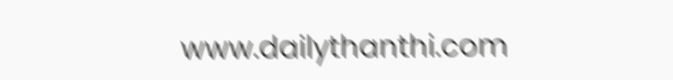www.dailythanthi.com